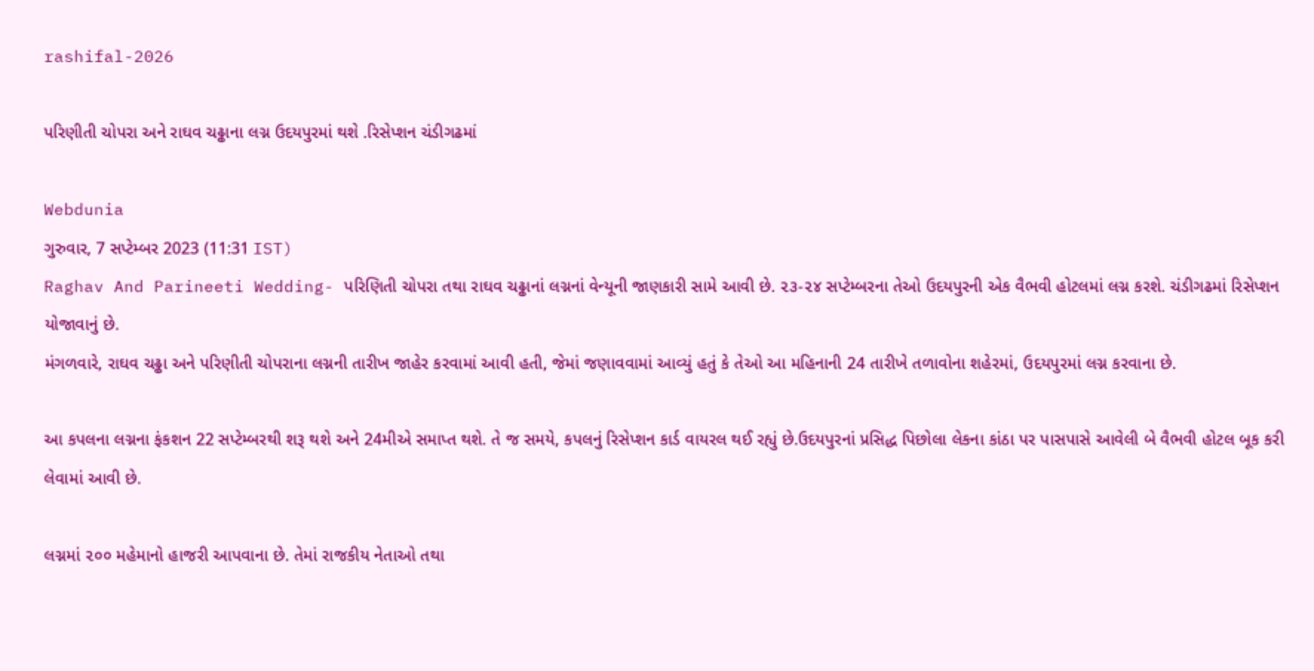rashifal-2026

પરિણીતી ચોપરા અને રાઘવ ચઢ્ઢાના લગ્ન ઉદયપુરમાં થશે .રિસેપ્શન ચંડીગઢમાં

Webdunia
ગુરુવાર, 7 સપ્ટેમ્બર 2023 (11:31 IST)
Raghav And Parineeti Wedding- પરિણિતી ચોપરા તથા રાઘવ ચઢ્ઢાનાં લગ્નનાં વેન્યૂની જાણકારી સામે આવી છે. ૨૩-૨૪ સપ્ટેમ્બરના તેઓ ઉદયપુરની એક વૈભવી હોટલમાં લગ્ન કરશે. ચંડીગઢમાં રિસેપ્શન યોજાવાનું છે.
મંગળવારે, રાઘવ ચઢ્ઢા અને પરિણીતી ચોપરાના લગ્નની તારીખ જાહેર કરવામાં આવી હતી, જેમાં જણાવવામાં આવ્યું હતું કે તેઓ આ મહિનાની 24 તારીખે તળાવોના શહેરમાં, ઉદયપુરમાં લગ્ન કરવાના છે.

આ કપલના લગ્નના ફંકશન 22 સપ્ટેમ્બરથી શરૂ થશે અને 24મીએ સમાપ્ત થશે. તે જ સમયે, કપલનું રિસેપ્શન કાર્ડ વાયરલ થઈ રહ્યું છે.ઉદયપુરનાં પ્રસિદ્ધ પિછોલા લેકના કાંઠા પર પાસપાસે આવેલી બે વૈભવી હોટલ બૂક કરી લેવામાં આવી છે.

લગ્નમાં ૨૦૦ મહેમાનો હાજરી આપવાના છે. તેમાં રાજકીય નેતાઓ તથા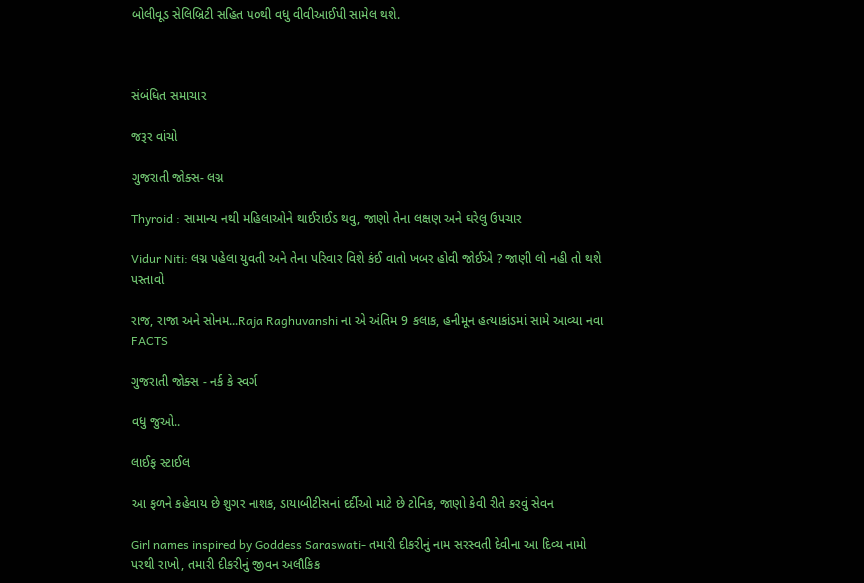બોલીવૂડ સેલિબ્રિટી સહિત ૫૦થી વધુ વીવીઆઈપી સામેલ થશે.



સંબંધિત સમાચાર

જરૂર વાંચો

ગુજરાતી જોક્સ- લગ્ન

Thyroid : સામાન્ય નથી મહિલાઓને થાઈરાઈડ થવુ, જાણો તેના લક્ષણ અને ઘરેલુ ઉપચાર

Vidur Niti: લગ્ન પહેલા યુવતી અને તેના પરિવાર વિશે કંઈ વાતો ખબર હોવી જોઈએ ? જાણી લો નહી તો થશે પસ્તાવો

રાજ, રાજા અને સોનમ...Raja Raghuvanshi ના એ અંતિમ 9 કલાક, હનીમૂન હત્યાકાંડમાં સામે આવ્યા નવા FACTS

ગુજરાતી જોક્સ - નર્ક કે સ્વર્ગ

વધુ જુઓ..

લાઈફ સ્ટાઈલ

આ ફળને કહેવાય છે શુગર નાશક, ડાયાબીટીસનાં દર્દીઓ માટે છે ટોનિક, જાણો કેવી રીતે કરવું સેવન

Girl names inspired by Goddess Saraswati- તમારી દીકરીનું નામ સરસ્વતી દેવીના આ દિવ્ય નામો પરથી રાખો, તમારી દીકરીનું જીવન અલૌકિક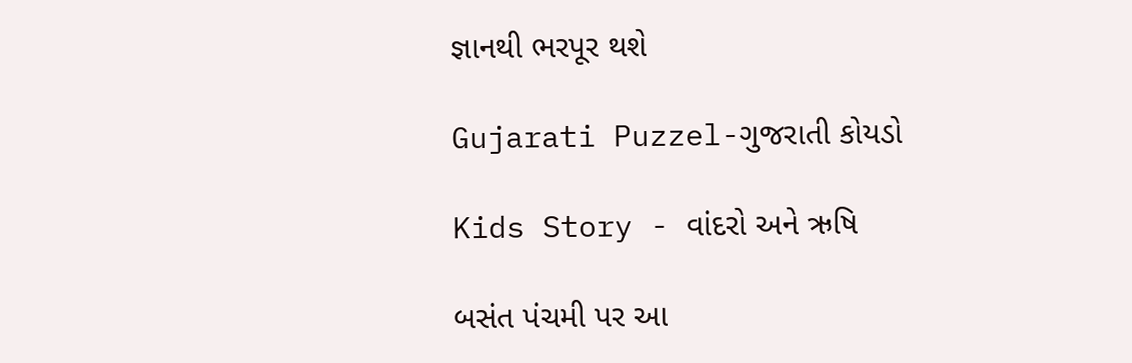જ્ઞાનથી ભરપૂર થશે

Gujarati Puzzel-ગુજરાતી કોયડો

Kids Story - વાંદરો અને ઋષિ

બસંત પંચમી પર આ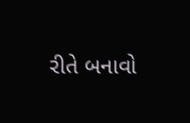રીતે બનાવો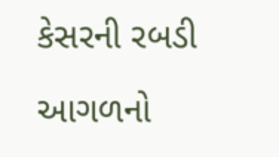કેસરની રબડી

આગળનો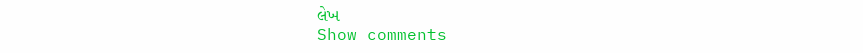લેખ
Show comments